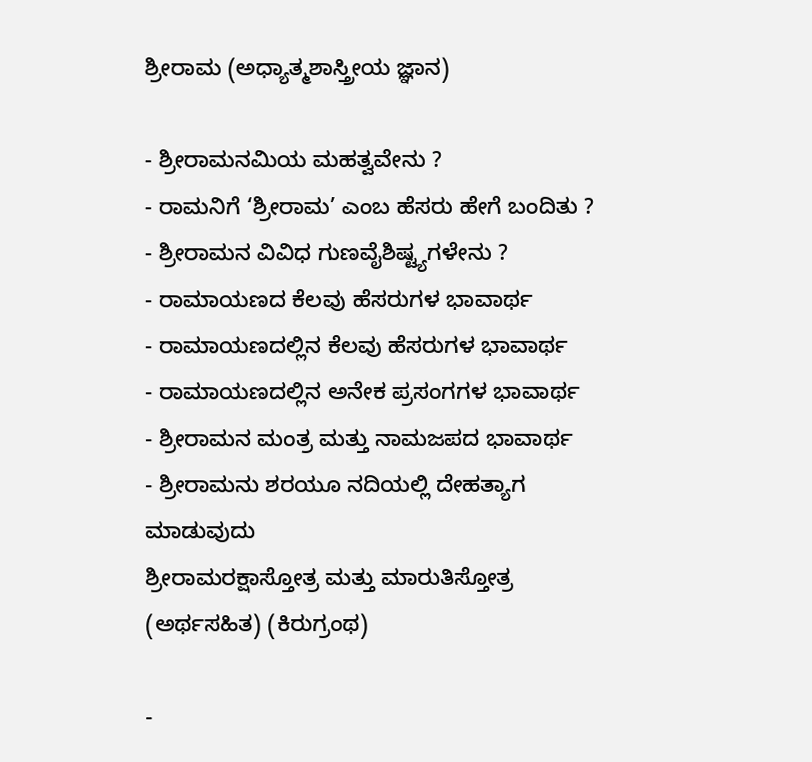ಶ್ರೀರಾಮ (ಅಧ್ಯಾತ್ಮಶಾಸ್ತ್ರೀಯ ಜ್ಞಾನ)

- ಶ್ರೀರಾಮನಮಿಯ ಮಹತ್ವವೇನು ?
- ರಾಮನಿಗೆ ‘ಶ್ರೀರಾಮ’ ಎಂಬ ಹೆಸರು ಹೇಗೆ ಬಂದಿತು ?
- ಶ್ರೀರಾಮನ ವಿವಿಧ ಗುಣವೈಶಿಷ್ಟ್ಯಗಳೇನು ?
- ರಾಮಾಯಣದ ಕೆಲವು ಹೆಸರುಗಳ ಭಾವಾರ್ಥ
- ರಾಮಾಯಣದಲ್ಲಿನ ಕೆಲವು ಹೆಸರುಗಳ ಭಾವಾರ್ಥ
- ರಾಮಾಯಣದಲ್ಲಿನ ಅನೇಕ ಪ್ರಸಂಗಗಳ ಭಾವಾರ್ಥ
- ಶ್ರೀರಾಮನ ಮಂತ್ರ ಮತ್ತು ನಾಮಜಪದ ಭಾವಾರ್ಥ
- ಶ್ರೀರಾಮನು ಶರಯೂ ನದಿಯಲ್ಲಿ ದೇಹತ್ಯಾಗ ಮಾಡುವುದು
ಶ್ರೀರಾಮರಕ್ಷಾಸ್ತೋತ್ರ ಮತ್ತು ಮಾರುತಿಸ್ತೋತ್ರ (ಅರ್ಥಸಹಿತ) (ಕಿರುಗ್ರಂಥ)

-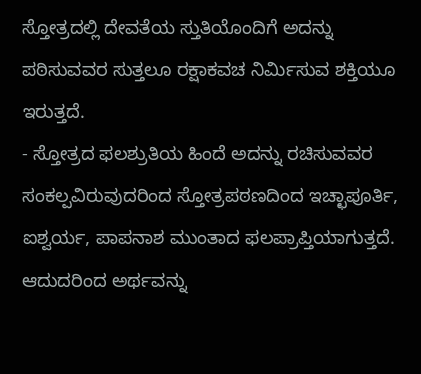ಸ್ತೋತ್ರದಲ್ಲಿ ದೇವತೆಯ ಸ್ತುತಿಯೊಂದಿಗೆ ಅದನ್ನು ಪಠಿಸುವವರ ಸುತ್ತಲೂ ರಕ್ಷಾಕವಚ ನಿರ್ಮಿಸುವ ಶಕ್ತಿಯೂ ಇರುತ್ತದೆ.
- ಸ್ತೋತ್ರದ ಫಲಶ್ರುತಿಯ ಹಿಂದೆ ಅದನ್ನು ರಚಿಸುವವರ ಸಂಕಲ್ಪವಿರುವುದರಿಂದ ಸ್ತೋತ್ರಪಠಣದಿಂದ ಇಚ್ಛಾಪೂರ್ತಿ, ಐಶ್ವರ್ಯ, ಪಾಪನಾಶ ಮುಂತಾದ ಫಲಪ್ರಾಪ್ತಿಯಾಗುತ್ತದೆ. ಆದುದರಿಂದ ಅರ್ಥವನ್ನು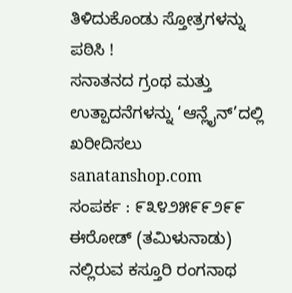ತಿಳಿದುಕೊಂಡು ಸ್ತೋತ್ರಗಳನ್ನು ಪಠಿಸಿ !
ಸನಾತನದ ಗ್ರಂಥ ಮತ್ತು ಉತ್ಪಾದನೆಗಳನ್ನು ‘ಆನ್ಲೈನ್’ದಲ್ಲಿ ಖರೀದಿಸಲು sanatanshop.com
ಸಂಪರ್ಕ : ೯೩೪೨೫೯೯೨೯೯
ಈರೋಡ್ (ತಮಿಳುನಾಡು) ನಲ್ಲಿರುವ ಕಸ್ತೂರಿ ರಂಗನಾಥ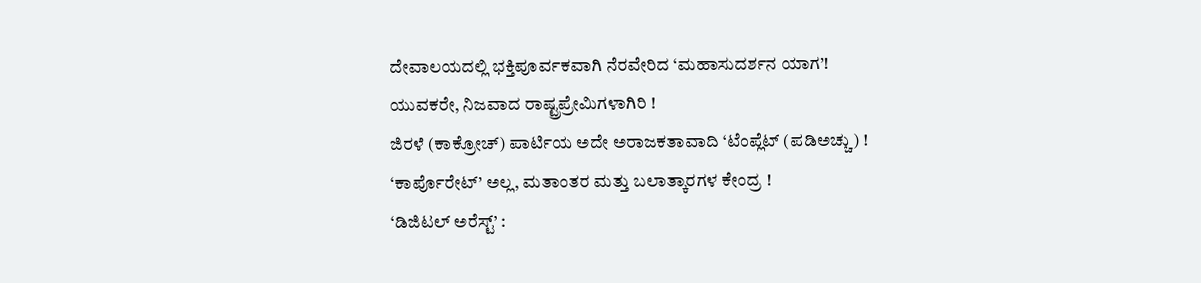ದೇವಾಲಯದಲ್ಲಿ ಭಕ್ತಿಪೂರ್ವಕವಾಗಿ ನೆರವೇರಿದ ‘ಮಹಾಸುದರ್ಶನ ಯಾಗ’!
ಯುವಕರೇ, ನಿಜವಾದ ರಾಷ್ಟ್ರಪ್ರೇಮಿಗಳಾಗಿರಿ !
ಜಿರಳೆ (ಕಾಕ್ರೋಚ್) ಪಾರ್ಟಿಯ ಅದೇ ಅರಾಜಕತಾವಾದಿ ‘ಟೆಂಪ್ಲೆಟ್ (ಪಡಿಅಚ್ಚು) !
‘ಕಾರ್ಪೊರೇಟ್’ ಅಲ್ಲ, ಮತಾಂತರ ಮತ್ತು ಬಲಾತ್ಕಾರಗಳ ಕೇಂದ್ರ !
‘ಡಿಜಿಟಲ್ ಅರೆಸ್ಟ್’ :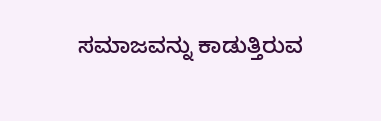ಸಮಾಜವನ್ನು ಕಾಡುತ್ತಿರುವ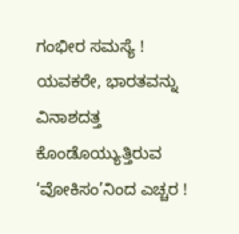ಗಂಭೀರ ಸಮಸ್ಯೆ !
ಯವಕರೇ, ಭಾರತವನ್ನು ವಿನಾಶದತ್ತ ಕೊಂಡೊಯ್ಯುತ್ತಿರುವ ‘ವೋಕಿಸಂ’ನಿಂದ ಎಚ್ಚರ !